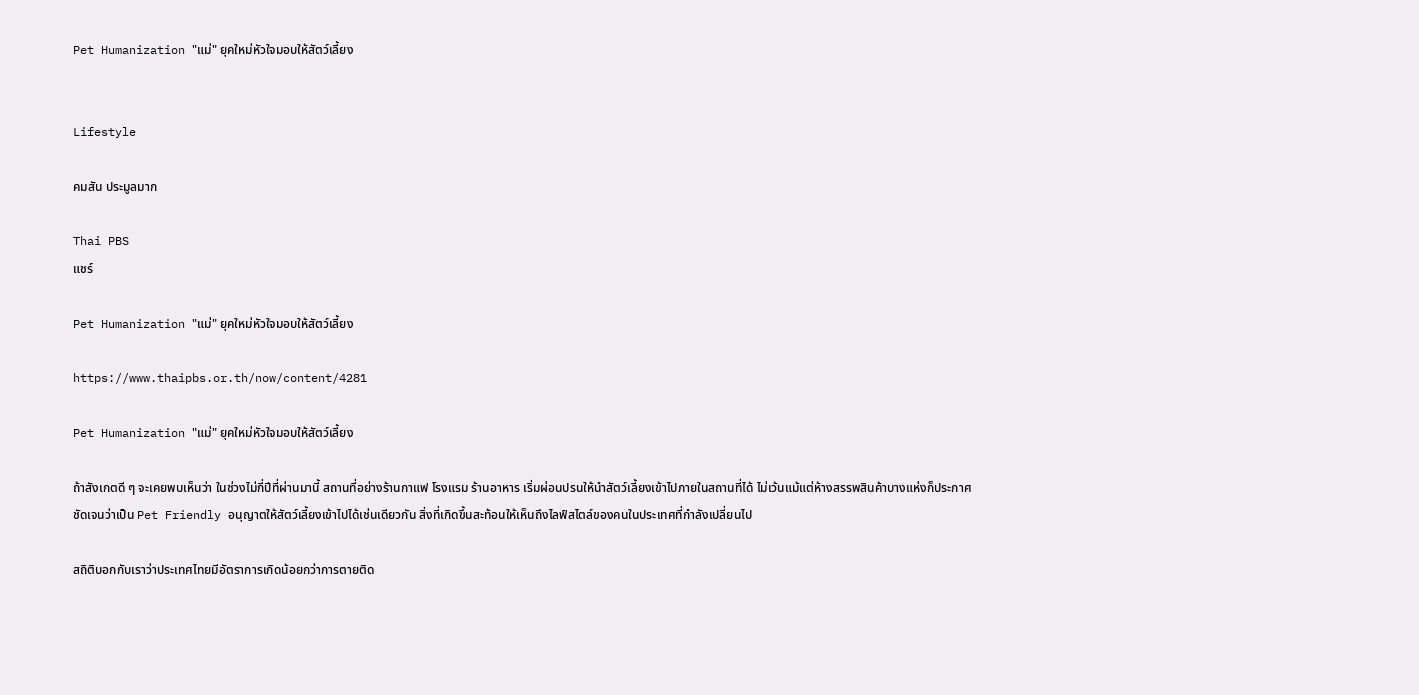Pet Humanization "แม่" ยุคใหม่หัวใจมอบให้สัตว์เลี้ยง


Lifestyle

คมสัน ประมูลมาก

Thai PBS
แชร์

Pet Humanization "แม่" ยุคใหม่หัวใจมอบให้สัตว์เลี้ยง

https://www.thaipbs.or.th/now/content/4281

Pet Humanization "แม่" ยุคใหม่หัวใจมอบให้สัตว์เลี้ยง

ถ้าสังเกตดี ๆ จะเคยพบเห็นว่า ในช่วงไม่กี่ปีที่ผ่านมานี้ สถานที่อย่างร้านกาแฟ โรงแรม ร้านอาหาร เริ่มผ่อนปรนให้นำสัตว์เลี้ยงเข้าไปภายในสถานที่ได้ ไม่เว้นแม้แต่ห้างสรรพสินค้าบางแห่งก็ประกาศชัดเจนว่าเป็น Pet Friendly อนุญาตให้สัตว์เลี้ยงเข้าไปได้เช่นเดียวกัน สิ่งที่เกิดขึ้นสะท้อนให้เห็นถึงไลฟ์สไตล์ของคนในประเทศที่กำลังเปลี่ยนไป

สถิติบอกกับเราว่าประเทศไทยมีอัตราการเกิดน้อยกว่าการตายติด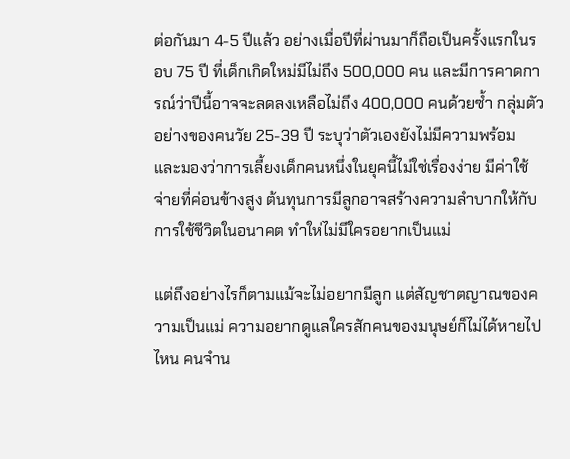ต่อกันมา 4-5 ปีแล้ว อย่างเมื่อปีที่ผ่านมาก็ถือเป็นครั้งแรกในรอบ 75 ปี ที่เด็กเกิดใหม่มีไม่ถึง 500,000 คน และมีการคาดการณ์ว่าปีนี้อาจจะลดลงเหลือไม่ถึง 400,000 คนด้วยซ้ำ กลุ่มตัวอย่างของคนวัย 25-39 ปี ระบุว่าตัวเองยังไม่มีความพร้อม และมองว่าการเลี้ยงเด็กคนหนึ่งในยุคนี้ไม่ใช่เรื่องง่าย มีค่าใช้จ่ายที่ค่อนข้างสูง ต้นทุนการมีลูกอาจสร้างความลำบากให้กับการใช้ชีวิตในอนาคต ทำให่ไม่มีใครอยากเป็นแม่

แต่ถึงอย่างไรก็ตามแม้จะไม่อยากมีลูก แต่สัญชาตญาณของความเป็นแม่ ความอยากดูแลใครสักคนของมนุษย์ก็ไม่ได้หายไปไหน คนจำน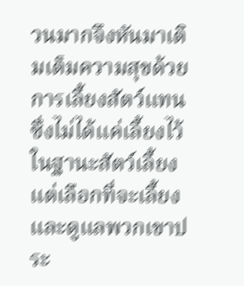วนมากจึงหันมาเติมเต็มความสุขด้วยการเลี้ยงสัตว์แทน ซึ่งไม่ได้แค่เลี้ยงไว้ในฐานะสัตว์เลี้ยง แต่เลือกที่จะเลี้ยงและดูแลพวกเขาประ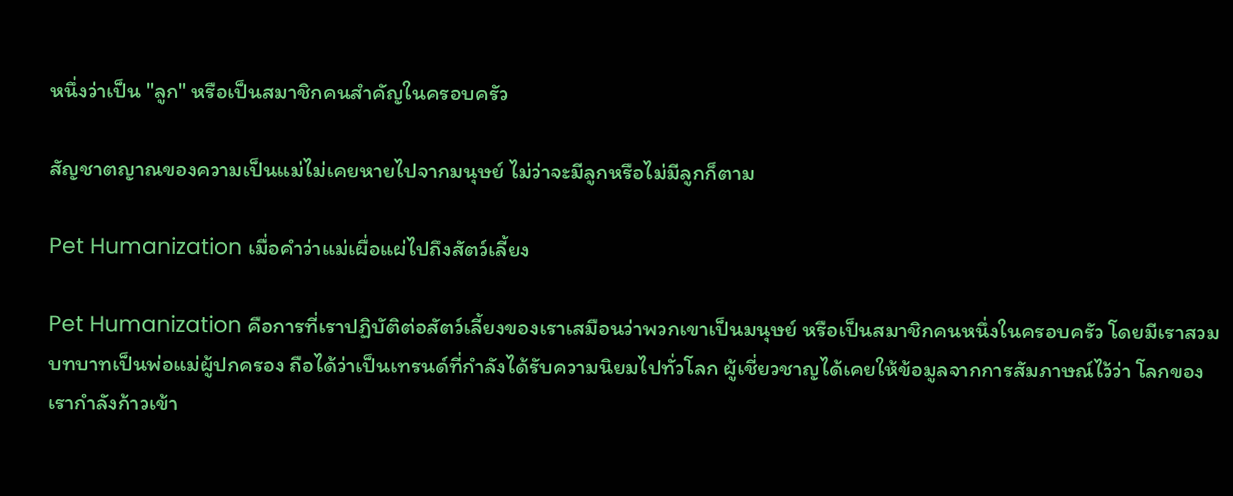หนึ่งว่าเป็น "ลูก" หรือเป็นสมาชิกคนสำคัญในครอบครัว

สัญชาตญาณของความเป็นแม่ไม่เคยหายไปจากมนุษย์ ไม่ว่าจะมีลูกหรือไม่มีลูกก็ตาม

Pet Humanization เมื่อคำว่าแม่เผื่อแผ่ไปถึงสัตว์เลี้ยง

Pet Humanization คือการที่เราปฏิบัติต่อสัตว์เลี้ยงของเราเสมือนว่าพวกเขาเป็นมนุษย์ หรือเป็นสมาชิกคนหนึ่งในครอบครัว โดยมีเราสวมบทบาทเป็นพ่อแม่ผู้ปกครอง ถือได้ว่าเป็นเทรนด์ที่กำลังได้รับความนิยมไปทั่วโลก ผู้เชี่ยวชาญได้เคยให้ข้อมูลจากการสัมภาษณ์ไว้ว่า โลกของเรากำลังก้าวเข้า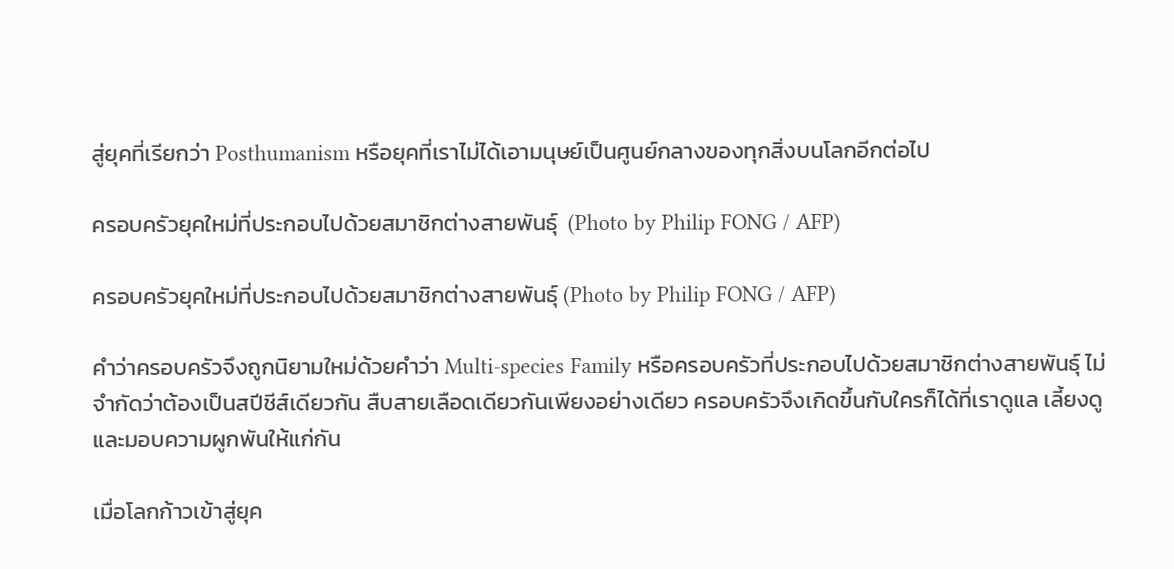สู่ยุคที่เรียกว่า Posthumanism หรือยุคที่เราไม่ได้เอามนุษย์เป็นศูนย์กลางของทุกสิ่งบนโลกอีกต่อไป

ครอบครัวยุคใหม่ที่ประกอบไปด้วยสมาชิกต่างสายพันธุ์  (Photo by Philip FONG / AFP)

ครอบครัวยุคใหม่ที่ประกอบไปด้วยสมาชิกต่างสายพันธุ์ (Photo by Philip FONG / AFP)

คำว่าครอบครัวจึงถูกนิยามใหม่ด้วยคำว่า Multi-species Family หรือครอบครัวที่ประกอบไปด้วยสมาชิกต่างสายพันธุ์ ไม่จำกัดว่าต้องเป็นสปีชีส์เดียวกัน สืบสายเลือดเดียวกันเพียงอย่างเดียว ครอบครัวจึงเกิดขึ้นกับใครก็ได้ที่เราดูแล เลี้ยงดู และมอบความผูกพันให้แก่กัน

เมื่อโลกก้าวเข้าสู่ยุค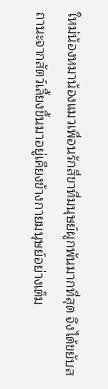ใหม่น้องหมาน้องแมวเพื่อนรักสี่ขาที่มนุษย์ผูกพันมากที่สุด จึงได้ขยับสถานะจากสัตว์เลี้ยงขึ้นมาอยู่เคียงข้างกายมนุษย์อย่างเต็ม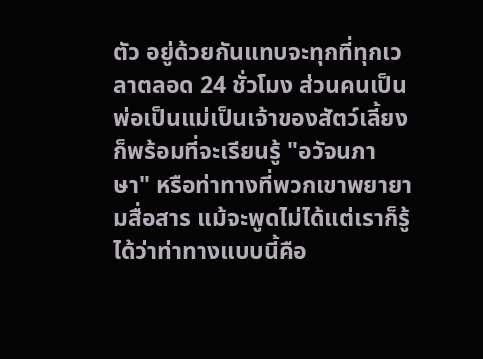ตัว อยู่ด้วยกันแทบจะทุกที่ทุกเวลาตลอด 24 ชั่วโมง ส่วนคนเป็นพ่อเป็นแม่เป็นเจ้าของสัตว์เลี้ยงก็พร้อมที่จะเรียนรู้ "อวัจนภาษา" หรือท่าทางที่พวกเขาพยายามสื่อสาร แม้จะพูดไม่ได้แต่เราก็รู้ได้ว่าท่าทางแบบนี้คือ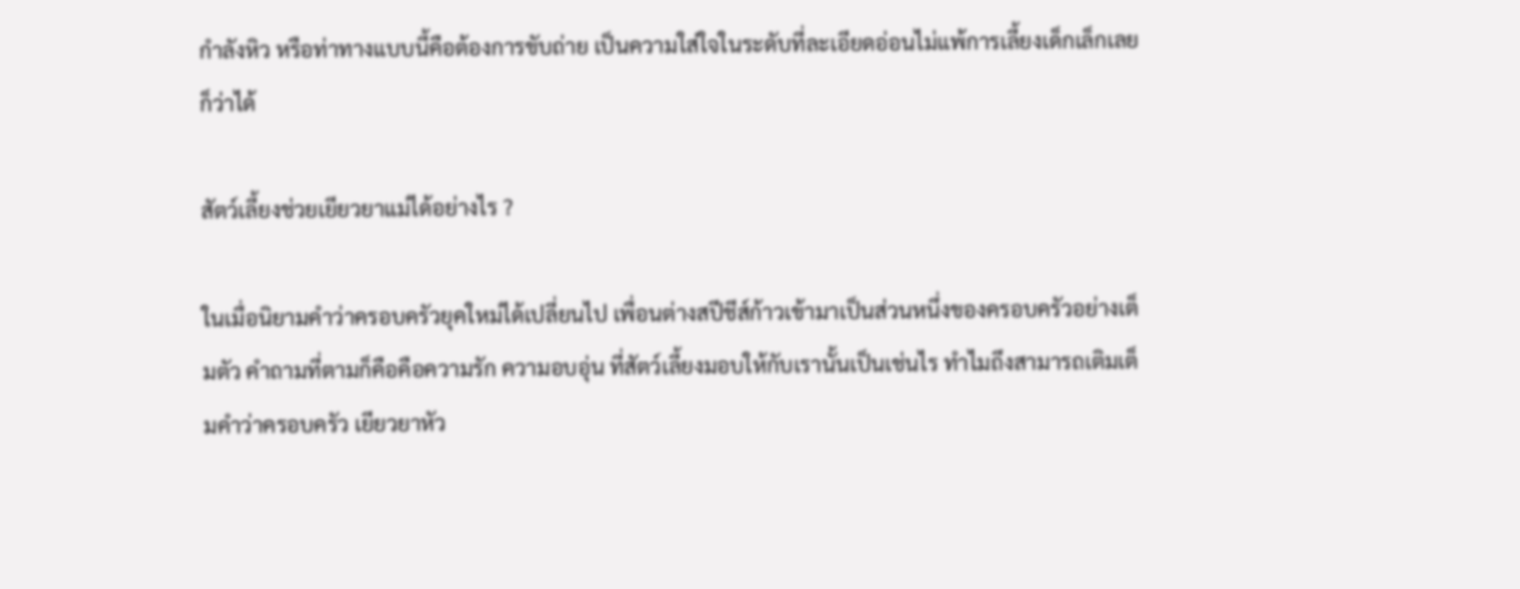กำลังหิว หรือท่าทางแบบนี้คือต้องการขับถ่าย เป็นความใส่ใจในระดับที่ละเอียดอ่อนไม่แพ้การเลี้ยงเด็กเล็กเลยก็ว่าได้

สัตว์เลี้ยงช่วยเยียวยาแม่ได้อย่างไร ?

ในเมื่อนิยามคำว่าครอบครัวยุคใหม่ได้เปลี่ยนไป เพื่อนต่างสปีชีส์ก้าวเข้ามาเป็นส่วนหนึ่งของครอบครัวอย่างเต็มตัว คำถามที่ตามก็คือคือความรัก ความอบอุ่น ที่สัตว์เลี้ยงมอบให้กับเรานั้นเป็นเช่นไร ทำไมถึงสามารถเติมเต็มคำว่าครอบครัว เยียวยาหัว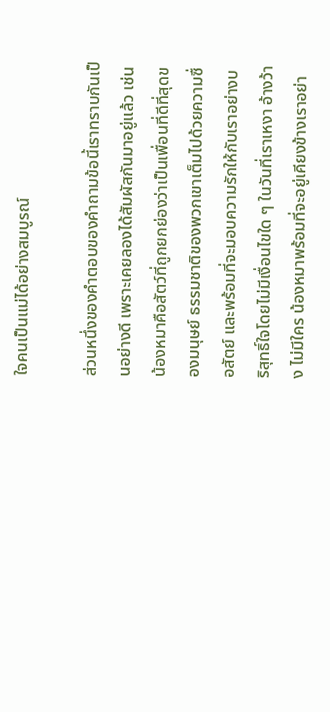ใจคนเป็นแม่ได้อย่างสมบูรณ์

ส่วนหนึ่งของคำตอบของคำถามข้อนี้เราทราบกันเป็นอย่างดี เพราะเคยลองได้สัมผัสกันมาอยู่แล้ว เช่น น้องหมาคือสัตว์ที่ถูกยกย่องว่าเป็นเพื่อนที่ดีที่สุดของมนุษย์ ธรรมชาติของพวกเขาเต็มไปด้วยความซื่อสัตย์ และพร้อมที่จะมอบความรักให้กับเราอย่างบริสุทธิ์ใจโดยไม่มีเงื่อนไขใด ๆ ในวันที่เราเหงา อ้างว้าง ไม่มีใคร น้องหมาพร้อมที่จะอยู่เคียงข้างเราอย่า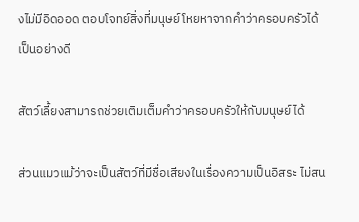งไม่มีอิดออด ตอบโจทย์สิ่งที่มนุษย์โหยหาจากคำว่าครอบครัวได้เป็นอย่างดี

สัตว์เลี้ยงสามารถช่วยเติมเต็มคำว่าครอบครัวให้กับมนุษย์ได้

ส่วนแมวแม้ว่าจะเป็นสัตว์ที่มีชื่อเสียงในเรื่องความเป็นอิสระ ไม่สน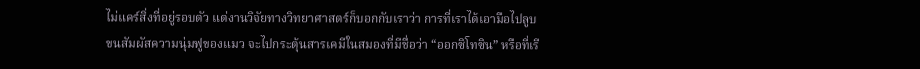ไม่แคร์สิ่งที่อยู่รอบตัว แต่งานวิจัยทางวิทยาศาสตร์ก็บอกกับเราว่า การที่เราได้เอามือไปลูบขนสัมผัสความนุ่มฟูของแมว จะไปกระตุ้นสารเคมีในสมองที่มีชื่อว่า “ออกซิโทซิน” หรือที่เรี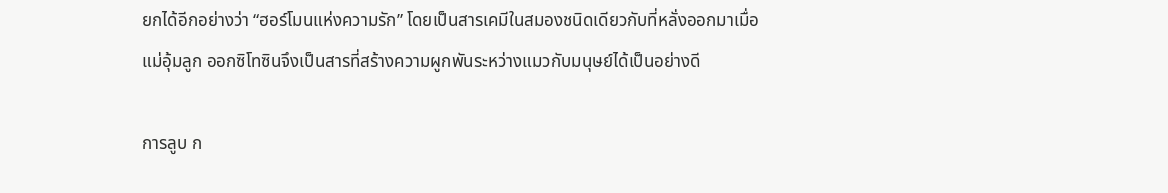ยกได้อีกอย่างว่า “ฮอร์โมนแห่งความรัก” โดยเป็นสารเคมีในสมองชนิดเดียวกับที่หลั่งออกมาเมื่อแม่อุ้มลูก ออกซิโทซินจึงเป็นสารที่สร้างความผูกพันระหว่างแมวกับมนุษย์ได้เป็นอย่างดี

การลูบ ก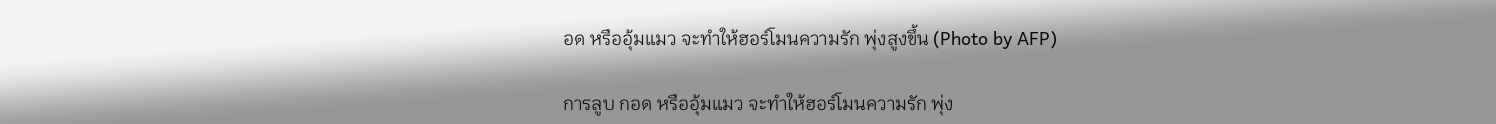อด หรืออุ้มแมว จะทำให้ฮอร์โมนความรัก พุ่งสูงขึ้น (Photo by AFP)

การลูบ กอด หรืออุ้มแมว จะทำให้ฮอร์โมนความรัก พุ่ง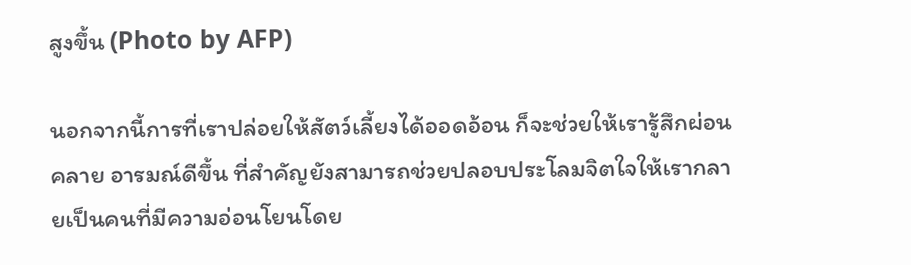สูงขึ้น (Photo by AFP)

นอกจากนี้การที่เราปล่อยให้สัตว์เลี้ยงได้ออดอ้อน ก็จะช่วยให้เรารู้สึกผ่อนคลาย อารมณ์ดีขึ้น ที่สำคัญยังสามารถช่วยปลอบประโลมจิตใจให้เรากลายเป็นคนที่มีความอ่อนโยนโดย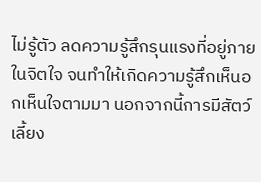ไม่รู้ตัว ลดความรู้สึกรุนแรงที่อยู่ภายในจิตใจ จนทำให้เกิดความรู้สึกเห็นอกเห็นใจตามมา นอกจากนี้การมีสัตว์เลี้ยง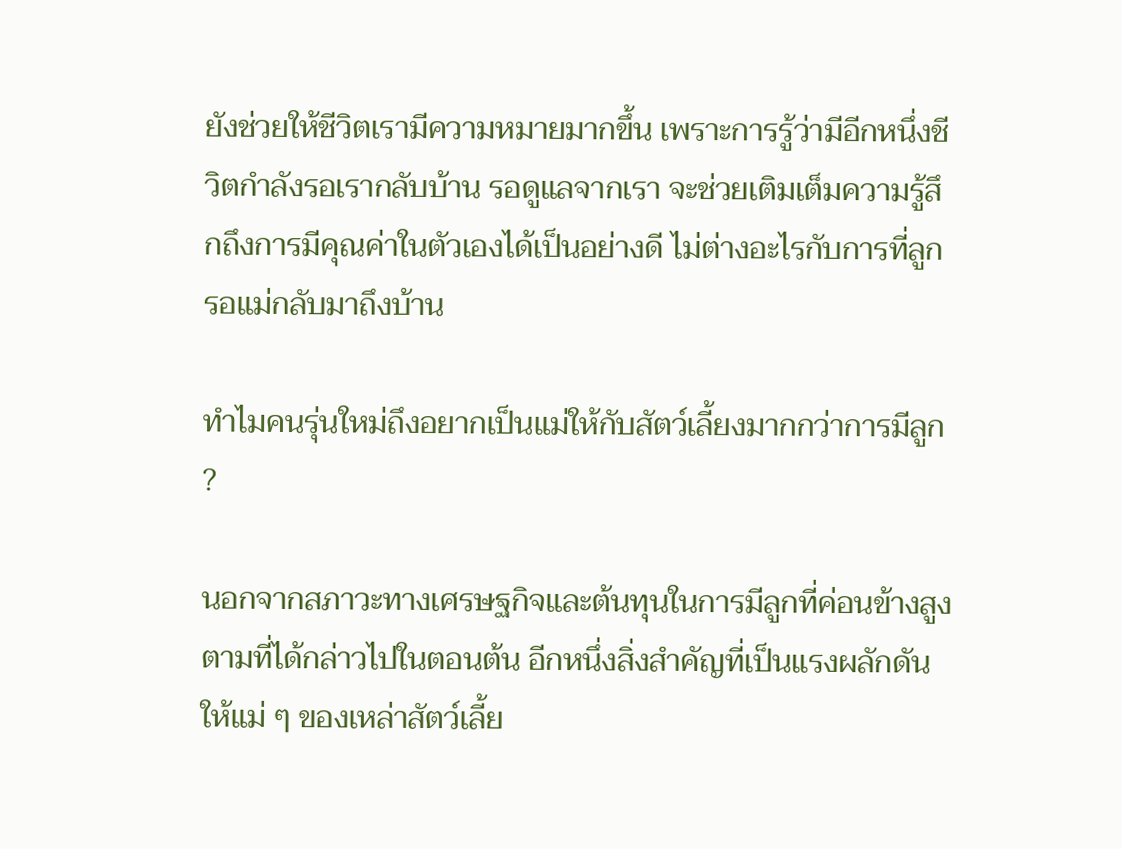ยังช่วยให้ชีวิตเรามีความหมายมากขึ้น เพราะการรู้ว่ามีอีกหนึ่งชีวิตกำลังรอเรากลับบ้าน รอดูแลจากเรา จะช่วยเติมเต็มความรู้สึกถึงการมีคุณค่าในตัวเองได้เป็นอย่างดี ไม่ต่างอะไรกับการที่ลูกรอแม่กลับมาถึงบ้าน

ทำไมคนรุ่นใหม่ถึงอยากเป็นแม่ให้กับสัตว์เลี้ยงมากกว่าการมีลูก ?

นอกจากสภาวะทางเศรษฐกิจและต้นทุนในการมีลูกที่ค่อนข้างสูงตามที่ได้กล่าวไปในตอนต้น อีกหนึ่งสิ่งสำคัญที่เป็นแรงผลักดันให้แม่ ๆ ของเหล่าสัตว์เลี้ย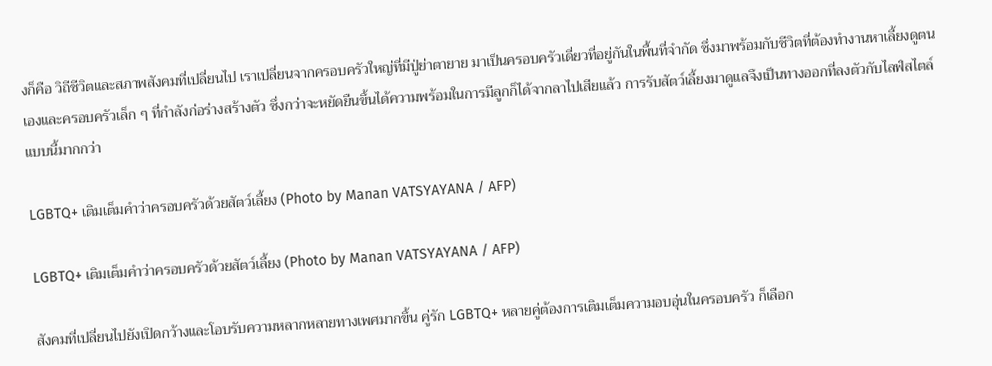งก็คือ วิถีชีวิตและสภาพสังคมที่เปลี่ยนไป เราเปลี่ยนจากครอบครัวใหญ่ที่มีปู่ย่าตายาย มาเป็นครอบครัวเดี่ยวที่อยู่กันในพื้นที่จำกัด ซึ่งมาพร้อมกับชีวิตที่ต้องทำงานหาเลี้ยงดูตนเองและครอบครัวเล็ก ๆ ที่กำลังก่อร่างสร้างตัว ซึ่งกว่าจะหยัดยืนขึ้นได้ความพร้อมในการมีลูกก็ได้จากลาไปเสียแล้ว การรับสัตว์เลี้ยงมาดูแลจึงเป็นทางออกที่ลงตัวกับไลฟ์สไตล์แบบนี้มากกว่า

LGBTQ+ เติมเต็มคำว่าครอบครัวด้วยสัตว์เลี้ยง (Photo by Manan VATSYAYANA / AFP)

LGBTQ+ เติมเต็มคำว่าครอบครัวด้วยสัตว์เลี้ยง (Photo by Manan VATSYAYANA / AFP)

สังคมที่เปลี่ยนไปยังเปิดกว้างและโอบรับความหลากหลายทางเพศมากขึ้น คู่รัก LGBTQ+ หลายคู่ต้องการเติมเต็มความอบอุ่นในครอบครัว ก็เลือก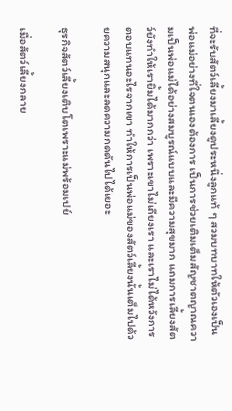ที่จะรับสัตว์เลี้ยงมาเลี้ยงดูประหนึ่งลูกแท้ ๆ สวมบทบาทให้ตัวเองเป็นพ่อแม่อย่างที่ใจตนเองต้องการ เป็นการช่วยเติมเต็มสัญชาตญาณความเป็นพ่อแม่ได้อย่างสมบูรณ์แบบและมีความสุขมาก แถมการเลี้ยงสัตว์ยังทำให้เรายิ้มได้มากกว่า เพราะเขาไม่เถียงเรา และเราไม่ได้หวังการตอบแทนอะไรจากเขา ทำให้การเป็นพ่อแม่ของสัตว์เลี้ยงนั้นเต็มไปด้วยความสนุกและลดความกดดันไปได้เยอะ

ธุรกิจสัตว์เลี้ยงเติบโตเพราะแม่พร้อมเปย์

เมื่อสัตว์เลี้ยงกลาย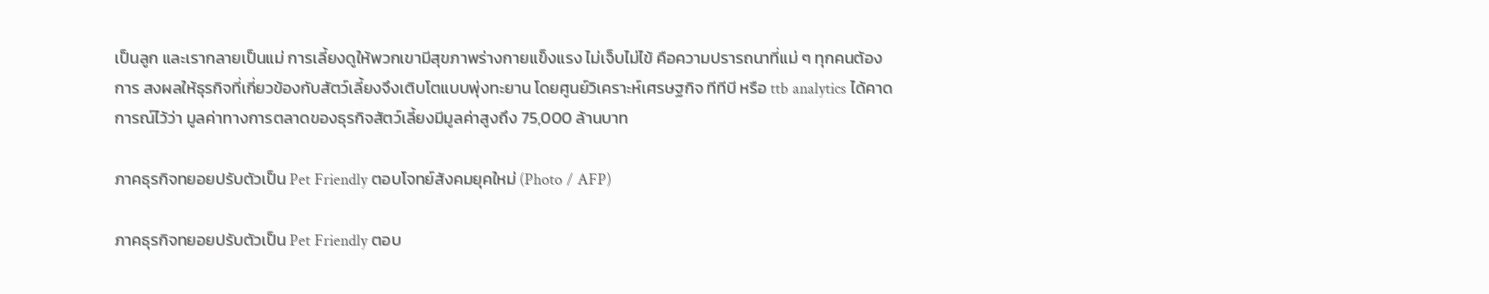เป็นลูก และเรากลายเป็นแม่ การเลี้ยงดูให้พวกเขามีสุขภาพร่างกายแข็งแรง ไม่เจ็บไม่ไข้ คือความปรารถนาที่แม่ ๆ ทุกคนต้องการ สงผลให้ธุรกิจที่เกี่ยวข้องกับสัตว์เลี้ยงจึงเติบโตแบบพุ่งทะยาน โดยศูนย์วิเคราะห์เศรษฐกิจ ทีทีบี หรือ ttb analytics ได้คาดการณ์ไว้ว่า มูลค่าทางการตลาดของธุรกิจสัตว์เลี้ยงมีมูลค่าสูงถึง 75,000 ล้านบาท

ภาคธุรกิจทยอยปรับตัวเป็น Pet Friendly ตอบโจทย์สังคมยุคใหม่ (Photo / AFP)

ภาคธุรกิจทยอยปรับตัวเป็น Pet Friendly ตอบ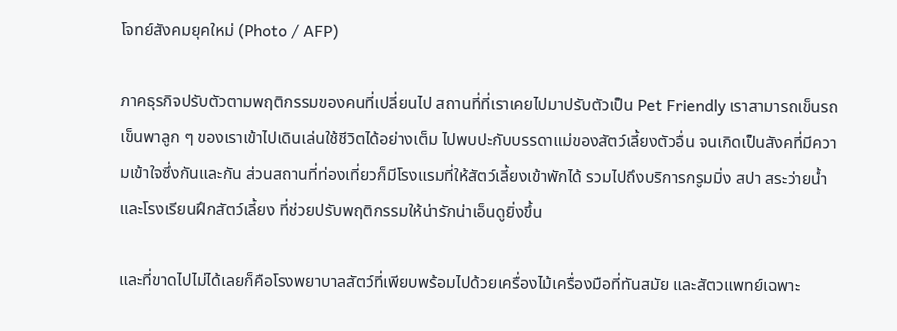โจทย์สังคมยุคใหม่ (Photo / AFP)

ภาคธุรกิจปรับตัวตามพฤติกรรมของคนที่เปลี่ยนไป สถานที่ที่เราเคยไปมาปรับตัวเป็น Pet Friendly เราสามารถเข็นรถเข็นพาลูก ๆ ของเราเข้าไปเดินเล่นใช้ชีวิตได้อย่างเต็ม ไปพบปะกับบรรดาแม่ของสัตว์เลี้ยงตัวอื่น จนเกิดเป็นสังคที่มีความเข้าใจซึ่งกันและกัน ส่วนสถานที่ท่องเที่ยวก็มีโรงแรมที่ให้สัตว์เลี้ยงเข้าพักได้ รวมไปถึงบริการกรูมมิ่ง สปา สระว่ายน้ำ และโรงเรียนฝึกสัตว์เลี้ยง ที่ช่วยปรับพฤติกรรมให้น่ารักน่าเอ็นดูยิ่งขึ้น

และที่ขาดไปไม่ได้เลยก็คือโรงพยาบาลสัตว์ที่เพียบพร้อมไปด้วยเครื่องไม้เครื่องมือที่ทันสมัย และสัตวแพทย์เฉพาะ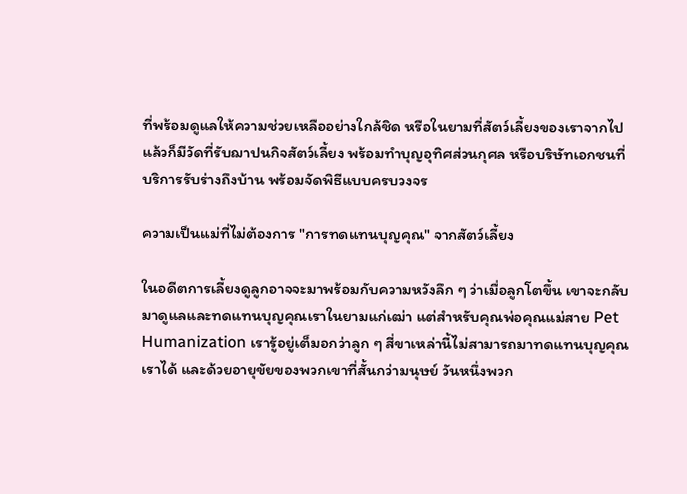ที่พร้อมดูแลให้ความช่วยเหลืออย่างใกล้ชิด หรือในยามที่สัตว์เลี้ยงของเราจากไปแล้วก็มีวัดที่รับฌาปนกิจสัตว์เลี้ยง พร้อมทำบุญอุทิศส่วนกุศล หรือบริษัทเอกชนที่บริการรับร่างถึงบ้าน พร้อมจัดพิธีแบบครบวงจร

ความเป็นแม่ที่ไม่ต้องการ "การทดแทนบุญคุณ" จากสัตว์เลี้ยง

ในอดีตการเลี้ยงดูลูกอาจจะมาพร้อมกับความหวังลึก ๆ ว่าเมื่อลูกโตขึ้น เขาจะกลับมาดูแลและทดแทนบุญคุณเราในยามแก่เฒ่า แต่สำหรับคุณพ่อคุณแม่สาย Pet Humanization เรารู้อยู่เต็มอกว่าลูก ๆ สี่ขาเหล่านี้ไม่สามารถมาทดแทนบุญคุณเราได้ และด้วยอายุขัยของพวกเขาที่สั้นกว่ามนุษย์ วันหนึ่งพวก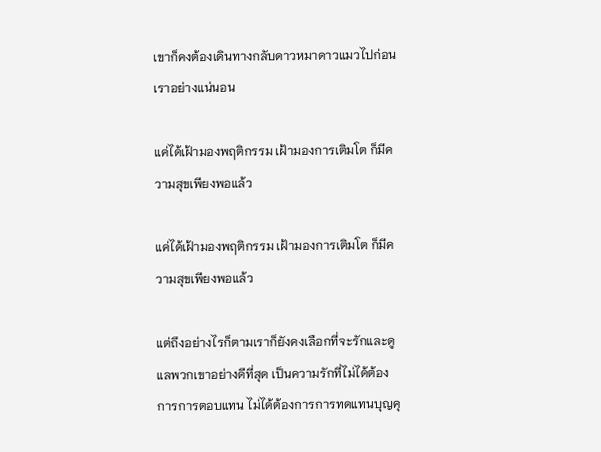เขาก็คงต้องเดินทางกลับดาวหมาดาวแมวไปก่อนเราอย่างแน่นอน

แค่ได้เฝ้ามองพฤติกรรม เฝ้ามองการเติมโต ก็มีความสุขเพียงพอแล้ว

แค่ได้เฝ้ามองพฤติกรรม เฝ้ามองการเติมโต ก็มีความสุขเพียงพอแล้ว

แต่ถึงอย่างไรก็ตามเราก็ยังคงเลือกที่จะรักและดูแลพวกเขาอย่างดีที่สุด เป็นความรักที่ไม่ได้ต้องการการตอบแทน ไม่ได้ต้องการการทดแทนบุญคุ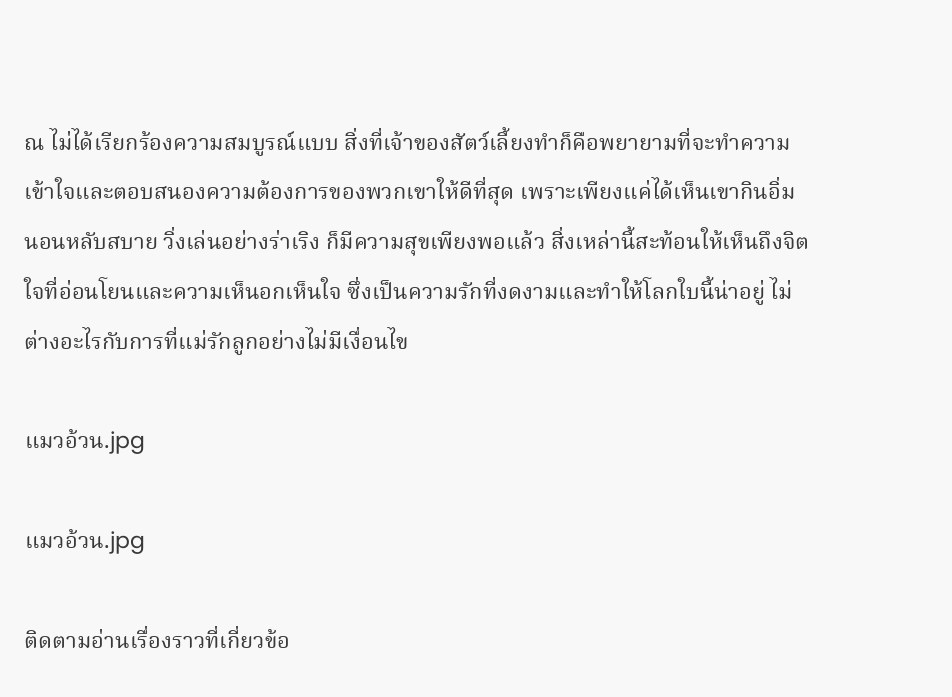ณ ไม่ได้เรียกร้องความสมบูรณ์แบบ สิ่งที่เจ้าของสัตว์เลี้ยงทำก็คือพยายามที่จะทำความเข้าใจและตอบสนองความต้องการของพวกเขาให้ดีที่สุด เพราะเพียงแค่ได้เห็นเขากินอิ่ม นอนหลับสบาย วิ่งเล่นอย่างร่าเริง ก็มีความสุขเพียงพอแล้ว สิ่งเหล่านี้สะท้อนให้เห็นถึงจิตใจที่อ่อนโยนและความเห็นอกเห็นใจ ซึ่งเป็นความรักที่งดงามและทำให้โลกใบนี้น่าอยู่ ไม่ต่างอะไรกับการที่แม่รักลูกอย่างไม่มีเงื่อนไข

แมวอ้วน.jpg

แมวอ้วน.jpg

ติดตามอ่านเรื่องราวที่เกี่ยวข้อ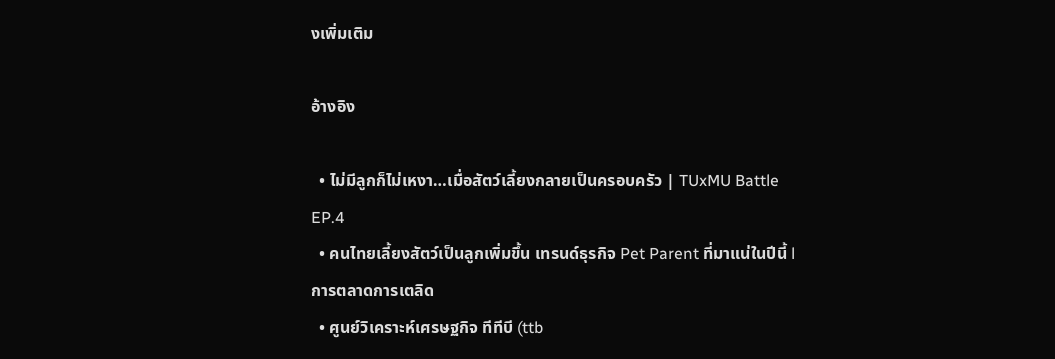งเพิ่มเติม

อ้างอิง

  • ไม่มีลูกก็ไม่เหงา…เมื่อสัตว์เลี้ยงกลายเป็นครอบครัว | TUxMU Battle EP.4
  • คนไทยเลี้ยงสัตว์เป็นลูกเพิ่มขึ้น เทรนด์ธุรกิจ Pet Parent ที่มาแน่ในปีนี้ l การตลาดการเตลิด
  • ศูนย์วิเคราะห์เศรษฐกิจ ทีทีบี (ttb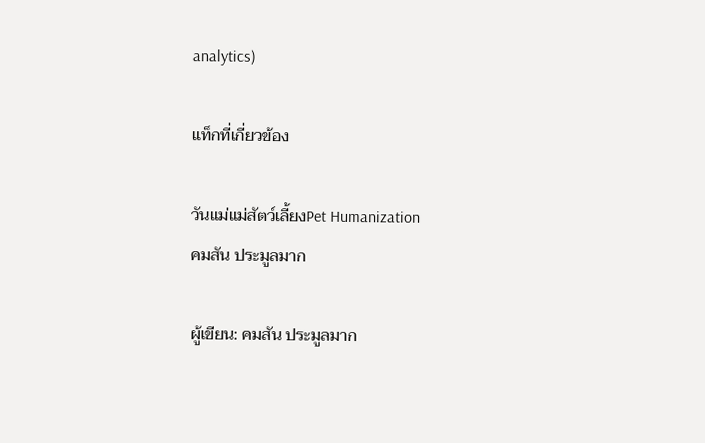analytics)

แท็กที่เกี่ยวข้อง

วันแม่แม่สัตว์เลี้ยงPet Humanization
คมสัน ประมูลมาก

ผู้เขียน: คมสัน ประมูลมาก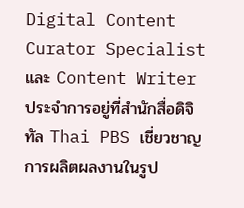Digital Content Curator Specialist และ Content Writer ประจำการอยู่ที่สำนักสื่อดิจิทัล Thai PBS เชี่ยวชาญการผลิตผลงานในรูป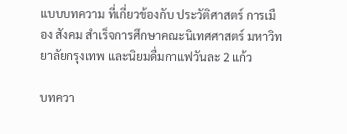แบบบทความ ที่เกี่ยวข้องกับ ประวัติศาสตร์ การเมือง สังคม สำเร็จการศึกษาคณะนิเทศศาสตร์ มหาวิทยาลัยกรุงเทพ และนิยมดื่มกาแฟวันละ 2 แก้ว

บทควา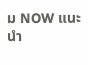ม NOW แนะนำ